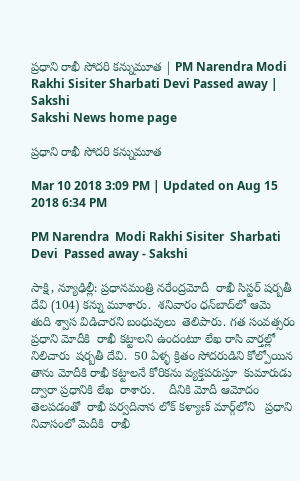ప్రధాని రాఖీ సోదరి కన్నుమూత | PM Narendra Modi Rakhi Sisiter Sharbati Devi Passed away | Sakshi
Sakshi News home page

ప్రధాని రాఖీ సోదరి కన్నుమూత

Mar 10 2018 3:09 PM | Updated on Aug 15 2018 6:34 PM

PM Narendra  Modi Rakhi Sisiter  Sharbati Devi  Passed away - Sakshi

సాక్షి, న్యూఢిల్లీ: ప్రధానమంత్రి నరేంద్రమోదీ  రాఖీ సిస్టర్‌ షర్బతీ దేవి (104) కన్ను మూశారు.  శనివారం ధన్‌బాద్‌లో ఆమె  తుది శ్వాస విడిచారని బంధువులు  తెలిపారు. గత సంవత్సరం ప్రధాని మోదీకి  రాఖీ కట్టాలని ఉందంటూ లేఖ రాసి వార్తల్లో  నిలిచారు  షర్బతీ దేవి.  50 ఏళ్ళ క్రితం సోదరుడిని కోల్పోయిన తాను మోదీకి రాఖీ కట్టాలనే కోరికను వ్యక్తపరుస్తూ  కుమారుడు ద్వారా ప్రధానికి లేఖ  రాశారు.    దీనికి మోదీ ఆమోదం తెలపడంతో  రాఖీ పర్వదినాన లోక్ కళ్యాణ్ మార్గ్‌లోని   ప్రధాని నివాసంలో మెదీకి  రాఖీ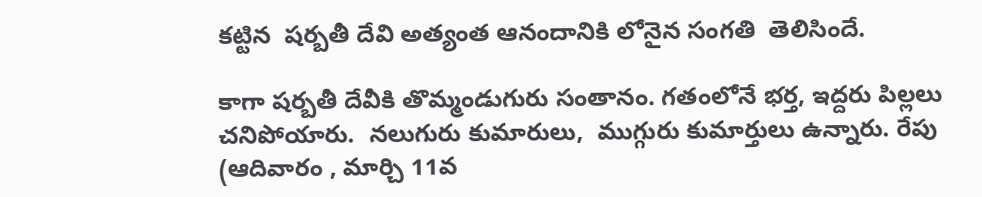కట్టిన  షర్బతీ దేవి అత్యంత ఆనందానికి లోనైన సంగతి  తెలిసిందే.

కాగా షర్బతీ దేవీకి తొమ‍్మండుగురు సంతానం. గతంలోనే భర్త, ఇద్దరు పిల్లలు చనిపోయారు.  నలుగురు కుమారులు,  ముగ్గురు కుమార్తులు ఉన్నారు. రేపు (ఆదివారం , మార్చి 11వ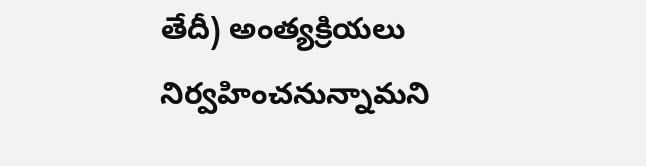తేదీ) అంత్యక్రియలు  నిర్వహించనున్నామని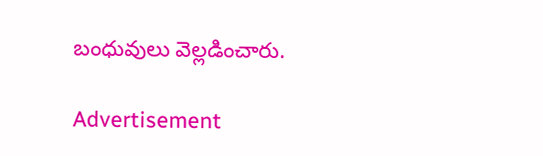బంధువులు వెల్లడించారు.

Advertisement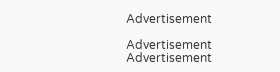Advertisement

Advertisement
Advertisement